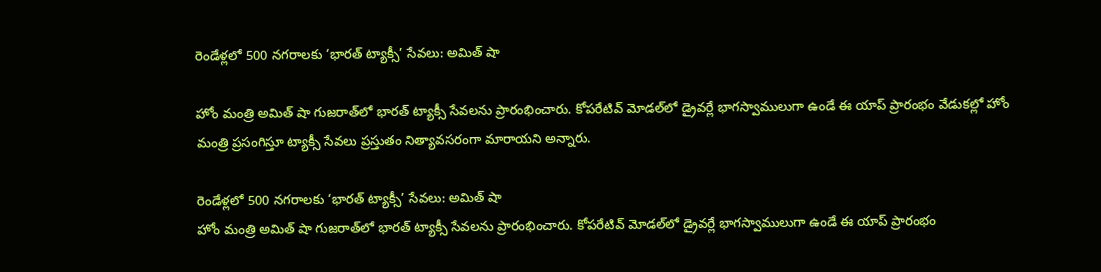రెండేళ్లలో 500 నగరాలకు ‘భారత్‌ ట్యాక్సీ’ సేవలు: అమిత్‌ షా

హోం మంత్రి అమిత్ షా గుజరాత్‌లో భారత్ ట్యాక్సీ సేవలను ప్రారంభించారు. కోపరేటివ్ మోడల్‌లో డ్రైవర్లే భాగస్వాములుగా ఉండే ఈ యాప్‌ ప్రారంభం వేడుకల్లో హోం మంత్రి ప్రసంగిస్తూ ట్యాక్సీ సేవలు ప్రస్తుతం నిత్యావసరంగా మారాయని అన్నారు.

రెండేళ్లలో 500 నగరాలకు ‘భారత్‌ ట్యాక్సీ’ సేవలు: అమిత్‌ షా
హోం మంత్రి అమిత్ షా గుజరాత్‌లో భారత్ ట్యాక్సీ సేవలను ప్రారంభించారు. కోపరేటివ్ మోడల్‌లో డ్రైవర్లే భాగస్వాములుగా ఉండే ఈ యాప్‌ ప్రారంభం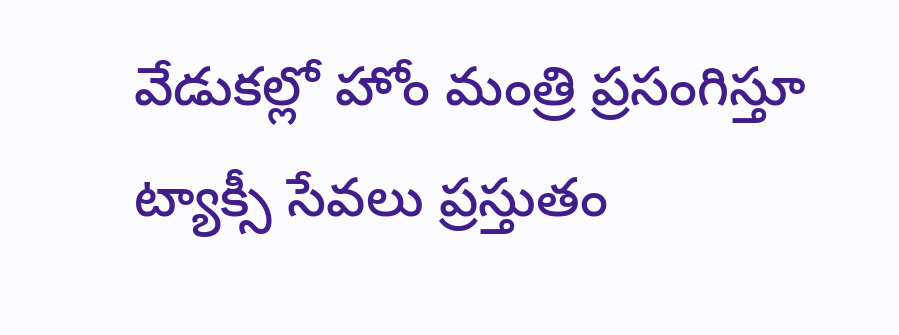వేడుకల్లో హోం మంత్రి ప్రసంగిస్తూ ట్యాక్సీ సేవలు ప్రస్తుతం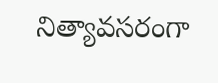నిత్యావసరంగా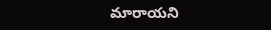మారాయని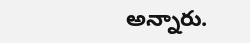అన్నారు.